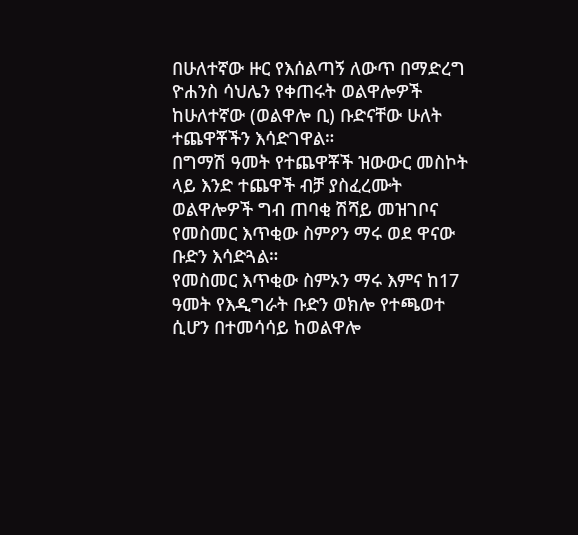በሁለተኛው ዙር የእሰልጣኝ ለውጥ በማድረግ ዮሐንስ ሳህሌን የቀጠሩት ወልዋሎዎች ከሁለተኛው (ወልዋሎ ቢ) ቡድናቸው ሁለት ተጨዋቾችን እሳድገዋል።
በግማሽ ዓመት የተጨዋቾች ዝውውር መስኮት ላይ እንድ ተጨዋች ብቻ ያስፈረሙት ወልዋሎዎች ግብ ጠባቂ ሽሻይ መዝገቦና የመስመር እጥቂው ስምዖን ማሩ ወደ ዋናው ቡድን እሳድጓል።
የመስመር እጥቂው ስምኦን ማሩ እምና ከ17 ዓመት የእዲግራት ቡድን ወክሎ የተጫወተ ሲሆን በተመሳሳይ ከወልዋሎ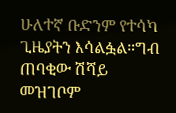ሁለተኛ ቡድንም የተሳካ ጊዜያትን እሳልፏል።ግብ ጠባቂው ሽሻይ መዝገቦም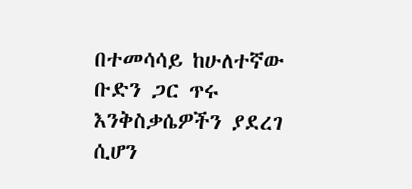በተመሳሳይ ከሁለተኛው ቡድን ጋር ጥሩ እንቅስቃሴዎችን ያደረገ ሲሆን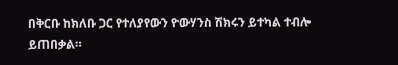በቅርቡ ከክለቡ ጋር የተለያየውን ዮውሃንስ ሽክሩን ይተካል ተብሎ ይጠበቃል።